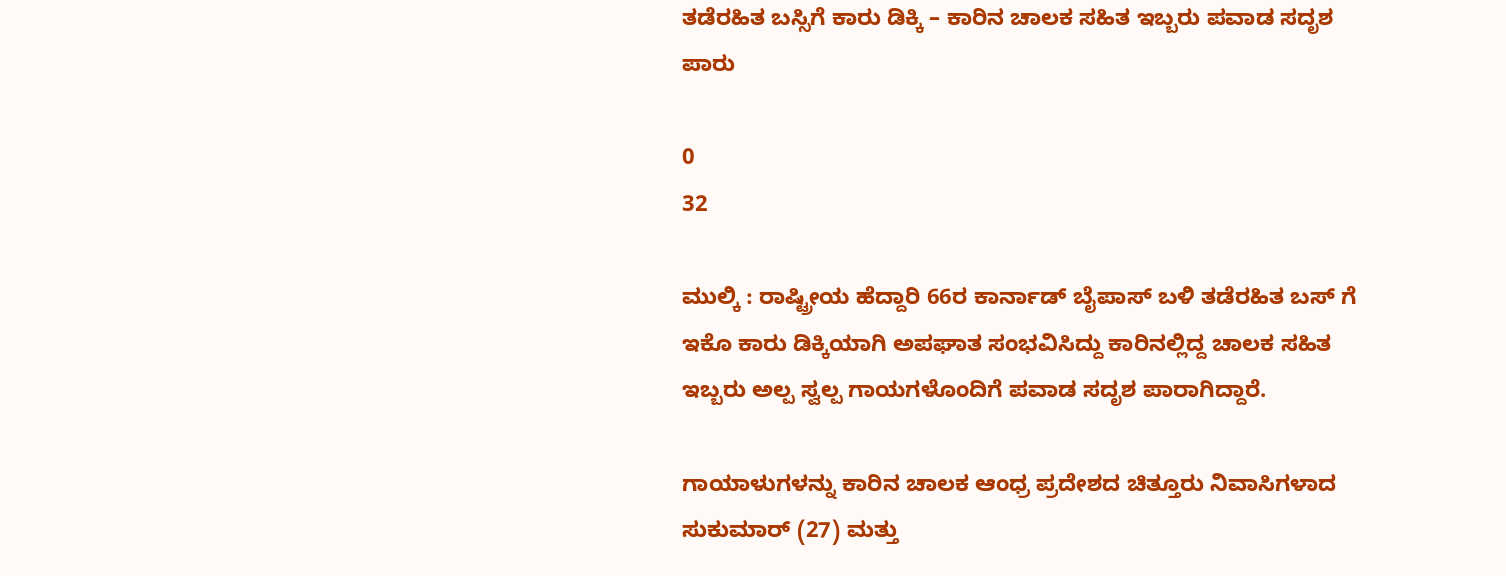ತಡೆರಹಿತ ಬಸ್ಸಿಗೆ ಕಾರು ಡಿಕ್ಕಿ – ಕಾರಿನ ಚಾಲಕ ಸಹಿತ ಇಬ್ಬರು ಪವಾಡ ಸದೃಶ ಪಾರು

0
32

ಮುಲ್ಕಿ : ರಾಷ್ಟ್ರೀಯ ಹೆದ್ದಾರಿ 66ರ ಕಾರ್ನಾಡ್ ಬೈಪಾಸ್ ಬಳಿ ತಡೆರಹಿತ ಬಸ್ ಗೆ ಇಕೊ ಕಾರು ಡಿಕ್ಕಿಯಾಗಿ ಅಪಘಾತ ಸಂಭವಿಸಿದ್ದು ಕಾರಿನಲ್ಲಿದ್ದ ಚಾಲಕ ಸಹಿತ ಇಬ್ಬರು ಅಲ್ಪ ಸ್ವಲ್ಪ ಗಾಯಗಳೊಂದಿಗೆ ಪವಾಡ ಸದೃಶ ಪಾರಾಗಿದ್ದಾರೆ.

ಗಾಯಾಳುಗಳನ್ನು ಕಾರಿನ ಚಾಲಕ ಆಂಧ್ರ ಪ್ರದೇಶದ ಚಿತ್ತೂರು ನಿವಾಸಿಗಳಾದ ಸುಕುಮಾರ್ (27) ಮತ್ತು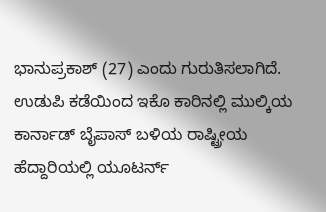ಭಾನುಪ್ರಕಾಶ್ (27) ಎಂದು ಗುರುತಿಸಲಾಗಿದೆ.
ಉಡುಪಿ ಕಡೆಯಿಂದ ಇಕೊ ಕಾರಿನಲ್ಲಿ ಮುಲ್ಕಿಯ ಕಾರ್ನಾಡ್ ಬೈಪಾಸ್ ಬಳಿಯ ರಾಷ್ಟ್ರೀಯ ಹೆದ್ದಾರಿಯಲ್ಲಿ ಯೂಟರ್ನ್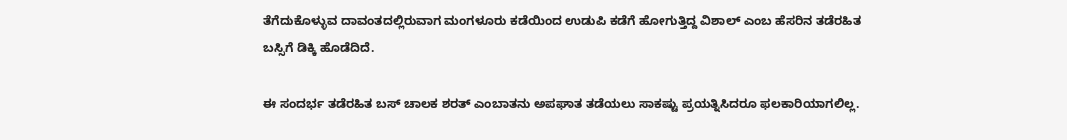ತೆಗೆದುಕೊಳ್ಳುವ ದಾವಂತದಲ್ಲಿರುವಾಗ ಮಂಗಳೂರು ಕಡೆಯಿಂದ ಉಡುಪಿ ಕಡೆಗೆ ಹೋಗುತ್ತಿದ್ದ ವಿಶಾಲ್ ಎಂಬ ಹೆಸರಿನ ತಡೆರಹಿತ ಬಸ್ಸಿಗೆ ಡಿಕ್ಕಿ ಹೊಡೆದಿದೆ.

ಈ ಸಂದರ್ಭ ತಡೆರಹಿತ ಬಸ್ ಚಾಲಕ ಶರತ್ ಎಂಬಾತನು ಅಪಘಾತ ತಡೆಯಲು ಸಾಕಷ್ಟು ಪ್ರಯತ್ನಿಸಿದರೂ ಫಲಕಾರಿಯಾಗಲಿಲ್ಲ.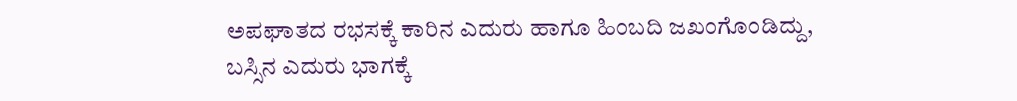ಅಪಘಾತದ ರಭಸಕ್ಕೆ ಕಾರಿನ ಎದುರು ಹಾಗೂ ಹಿಂಬದಿ ಜಖಂಗೊಂಡಿದ್ದು, ಬಸ್ಸಿನ ಎದುರು ಭಾಗಕ್ಕೆ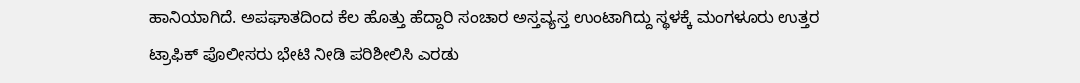ಹಾನಿಯಾಗಿದೆ. ಅಪಘಾತದಿಂದ ಕೆಲ ಹೊತ್ತು ಹೆದ್ದಾರಿ ಸಂಚಾರ ಅಸ್ತವ್ಯಸ್ತ ಉಂಟಾಗಿದ್ದು ಸ್ಥಳಕ್ಕೆ ಮಂಗಳೂರು ಉತ್ತರ ಟ್ರಾಫಿಕ್ ಪೊಲೀಸರು ಭೇಟಿ ನೀಡಿ ಪರಿಶೀಲಿಸಿ ಎರಡು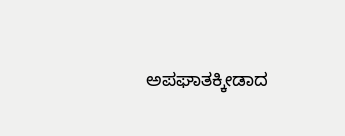ಅಪಘಾತಕ್ಕೀಡಾದ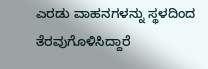ಎರಡು ವಾಹನಗಳನ್ನು ಸ್ಥಳದಿಂದ ತೆರವುಗೊಳಿಸಿದ್ದಾರೆ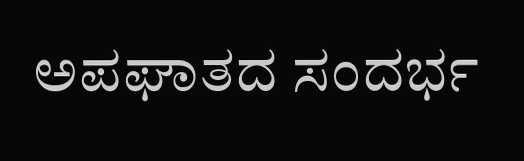ಅಪಘಾತದ ಸಂದರ್ಭ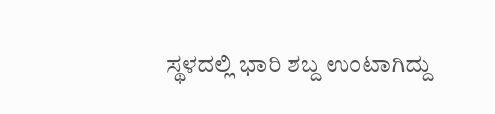ಸ್ಥಳದಲ್ಲಿ ಭಾರಿ ಶಬ್ದ ಉಂಟಾಗಿದ್ದು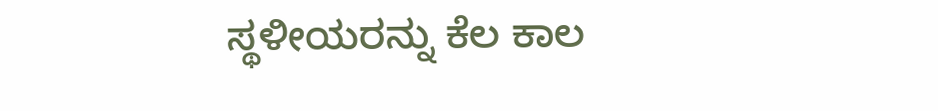ಸ್ಥಳೀಯರನ್ನು ಕೆಲ ಕಾಲ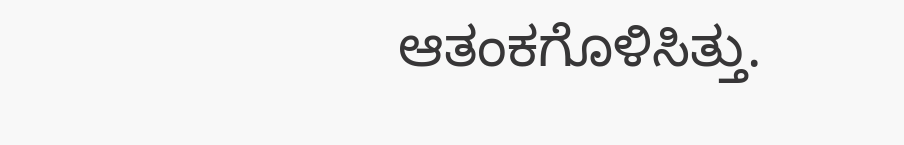ಆತಂಕಗೊಳಿಸಿತ್ತು.